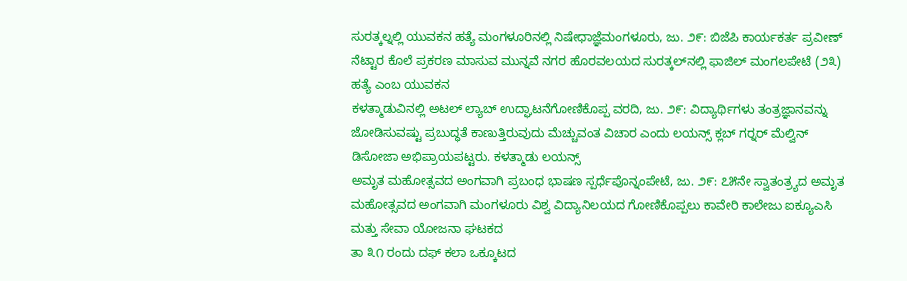ಸುರತ್ಕಲ್ನಲ್ಲಿ ಯುವಕನ ಹತ್ಯೆ ಮಂಗಳೂರಿನಲ್ಲಿ ನಿಷೇಧಾಜ್ಞೆಮಂಗಳೂರು, ಜು. ೨೯: ಬಿಜೆಪಿ ಕಾರ್ಯಕರ್ತ ಪ್ರವೀಣ್ ನೆಟ್ಟಾರ ಕೊಲೆ ಪ್ರಕರಣ ಮಾಸುವ ಮುನ್ನವೆ ನಗರ ಹೊರವಲಯದ ಸುರತ್ಕಲ್‌ನಲ್ಲಿ ಫಾಜಿಲ್ ಮಂಗಲಪೇಟೆ (೨೩) ಹತ್ಯೆ ಎಂಬ ಯುವಕನ
ಕಳತ್ಮಾಡುವಿನಲ್ಲಿ ಅಟಲ್ ಲ್ಯಾಬ್ ಉದ್ಘಾಟನೆಗೋಣಿಕೊಪ್ಪ ವರದಿ, ಜು. ೨೯: ವಿದ್ಯಾರ್ಥಿಗಳು ತಂತ್ರಜ್ಞಾನವನ್ನು ಜೋಡಿಸುವಷ್ಟು ಪ್ರಬುದ್ಧತೆ ಕಾಣುತ್ತಿರುವುದು ಮೆಚ್ಚುವಂತ ವಿಚಾರ ಎಂದು ಲಯನ್ಸ್ ಕ್ಲಬ್ ಗರ‍್ನರ್ ಮೆಲ್ವಿನ್ ಡಿಸೋಜಾ ಅಭಿಪ್ರಾಯಪಟ್ಟರು. ಕಳತ್ಮಾಡು ಲಯನ್ಸ್
ಅಮೃತ ಮಹೋತ್ಸವದ ಅಂಗವಾಗಿ ಪ್ರಬಂಧ ಭಾಷಣ ಸ್ಪರ್ಧೆಪೊನ್ನಂಪೇಟೆ, ಜು. ೨೯: ೭೫ನೇ ಸ್ವಾತಂತ್ರ‍್ಯದ ಅಮೃತ ಮಹೋತ್ಸವದ ಅಂಗವಾಗಿ ಮಂಗಳೂರು ವಿಶ್ವ ವಿದ್ಯಾನಿಲಯದ ಗೋಣಿಕೊಪ್ಪಲು ಕಾವೇರಿ ಕಾಲೇಜು ಐಕ್ಯೂಎಸಿ ಮತ್ತು ಸೇವಾ ಯೋಜನಾ ಘಟಕದ
ತಾ ೩೧ ರಂದು ದಫ್ ಕಲಾ ಒಕ್ಕೂಟದ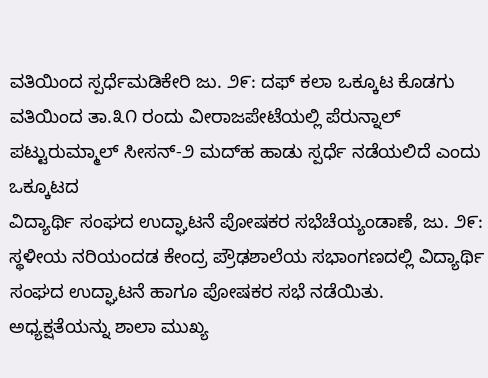ವತಿಯಿಂದ ಸ್ಪರ್ಧೆಮಡಿಕೇರಿ ಜು. ೨೯: ದಫ್ ಕಲಾ ಒಕ್ಕೂಟ ಕೊಡಗು ವತಿಯಿಂದ ತಾ.೩೧ ರಂದು ವೀರಾಜಪೇಟೆಯಲ್ಲಿ ಪೆರುನ್ನಾಲ್ ಪಟ್ಟುರುಮ್ಮಾಲ್ ಸೀಸನ್-೨ ಮದ್‌ಹ ಹಾಡು ಸ್ಪರ್ಧೆ ನಡೆಯಲಿದೆ ಎಂದು ಒಕ್ಕೂಟದ
ವಿದ್ಯಾರ್ಥಿ ಸಂಘದ ಉದ್ಘಾಟನೆ ಪೋಷಕರ ಸಭೆಚೆಯ್ಯಂಡಾಣೆ, ಜು. ೨೯: ಸ್ಥಳೀಯ ನರಿಯಂದಡ ಕೇಂದ್ರ ಪ್ರೌಢಶಾಲೆಯ ಸಭಾಂಗಣದಲ್ಲಿ ವಿದ್ಯಾರ್ಥಿ ಸಂಘದ ಉದ್ಘಾಟನೆ ಹಾಗೂ ಪೋಷಕರ ಸಭೆ ನಡೆಯಿತು. ಅಧ್ಯಕ್ಷತೆಯನ್ನು ಶಾಲಾ ಮುಖ್ಯ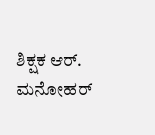ಶಿಕ್ಷಕ ಆರ್. ಮನೋಹರ್